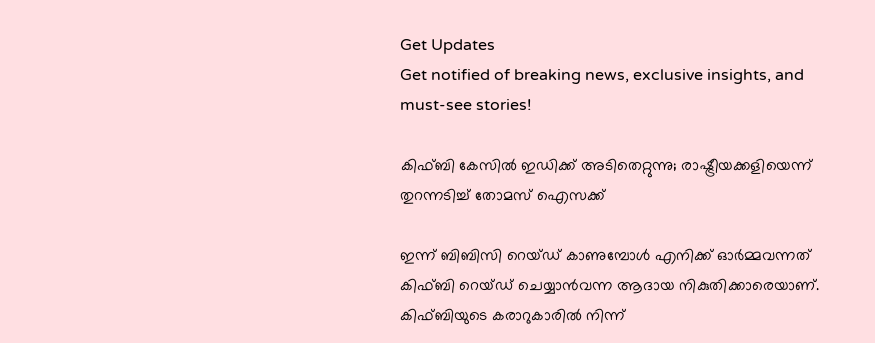Get Updates
Get notified of breaking news, exclusive insights, and must-see stories!

കിഫ്ബി കേസില്‍ ഇഡിക്ക് അടിതെറ്റുന്നു; രാഷ്ട്രീയക്കളിയെന്ന് തുറന്നടിച്ച് തോമസ് ഐസക്ക്

ഇന്ന് ബിബിസി റെയ്ഡ് കാണുമ്പോള്‍ എനിക്ക് ഓര്‍മ്മവന്നത് കിഫ്ബി റെയ്ഡ് ചെയ്യാന്‍വന്ന ആദായ നികുതിക്കാരെയാണ്. കിഫ്ബിയുടെ കരാറുകാരില്‍ നിന്ന്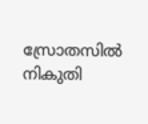സ്രോതസില്‍ നികുതി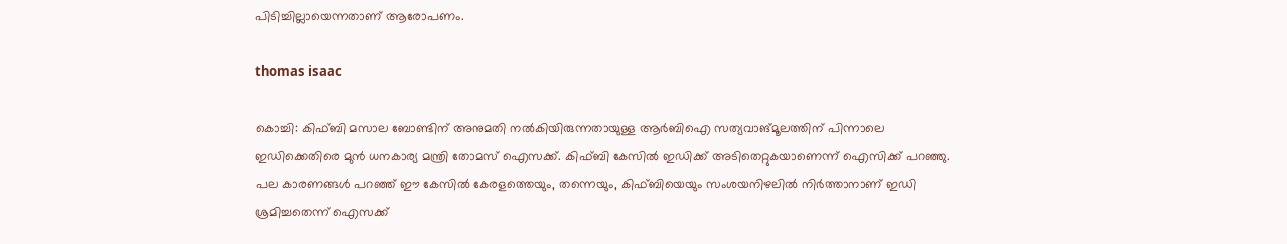പിടിച്ചില്ലായെന്നതാണ് ആരോപണം.

thomas isaac

കൊച്ചി: കിഫ്ബി മസാല ബോണ്ടിന് അനുമതി നല്‍കിയിരുന്നതായുള്ള ആര്‍ബിഐ സത്യവാങ്മൂലത്തിന് പിന്നാലെ ഇഡിക്കെതിരെ മുന്‍ ധനകാര്യ മന്ത്രി തോമസ് ഐസക്ക്. കിഫ്ബി കേസില്‍ ഇഡിക്ക് അടിതെറ്റുകയാണെന്ന് ഐസിക്ക് പറഞ്ഞു. പല കാരണങ്ങള്‍ പറഞ്ഞ് ഈ കേസില്‍ കേരളത്തെയും, തന്നെയും, കിഫ്ബിയെയും സംശയനിഴലില്‍ നിര്‍ത്താനാണ് ഇഡി ശ്രമിച്ചതെന്ന് ഐസക്ക്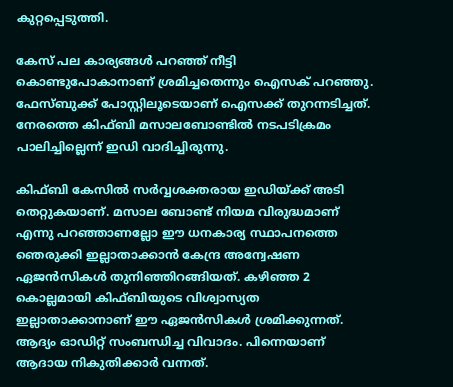കുറ്റപ്പെടുത്തി.

കേസ് പല കാര്യങ്ങള്‍ പറഞ്ഞ് നീട്ടി കൊണ്ടുപോകാനാണ് ശ്രമിച്ചതെന്നും ഐസക് പറഞ്ഞു. ഫേസ്ബുക്ക് പോസ്റ്റിലൂടെയാണ് ഐസക്ക് തുറന്നടിച്ചത്. നേരത്തെ കിഫ്ബി മസാലബോണ്ടില്‍ നടപടിക്രമം പാലിച്ചില്ലെന്ന് ഇഡി വാദിച്ചിരുന്നു.

കിഫ്ബി കേസില്‍ സര്‍വ്വശക്തരായ ഇഡിയ്ക്ക് അടി തെറ്റുകയാണ്. മസാല ബോണ്ട് നിയമ വിരുദ്ധമാണ് എന്നു പറഞ്ഞാണല്ലോ ഈ ധനകാര്യ സ്ഥാപനത്തെ ഞെരുക്കി ഇല്ലാതാക്കാന്‍ കേന്ദ്ര അന്വേഷണ ഏജന്‍സികള്‍ തുനിഞ്ഞിറങ്ങിയത്. കഴിഞ്ഞ 2 കൊല്ലമായി കിഫ്ബിയുടെ വിശ്വാസ്യത ഇല്ലാതാക്കാനാണ് ഈ ഏജന്‍സികള്‍ ശ്രമിക്കുന്നത്. ആദ്യം ഓഡിറ്റ് സംബന്ധിച്ച വിവാദം. പിന്നെയാണ് ആദായ നികുതിക്കാര്‍ വന്നത്.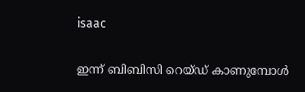isaac

ഇന്ന് ബിബിസി റെയ്ഡ് കാണുമ്പോള്‍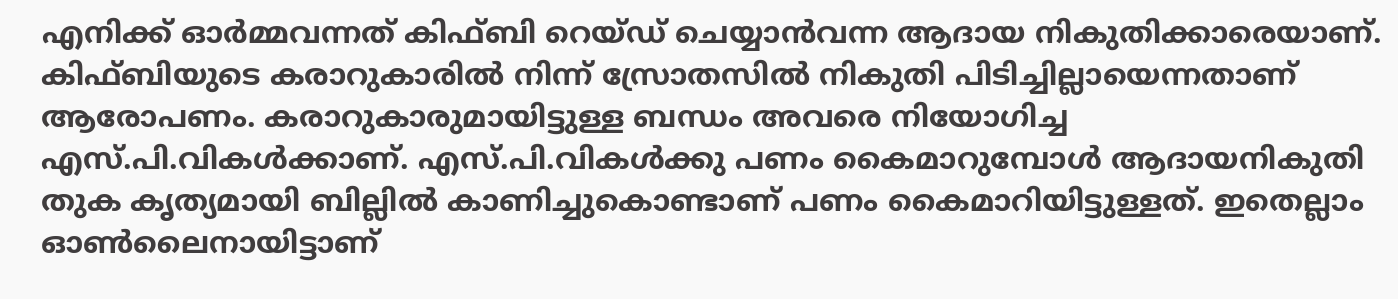എനിക്ക് ഓര്‍മ്മവന്നത് കിഫ്ബി റെയ്ഡ് ചെയ്യാന്‍വന്ന ആദായ നികുതിക്കാരെയാണ്. കിഫ്ബിയുടെ കരാറുകാരില്‍ നിന്ന് സ്രോതസില്‍ നികുതി പിടിച്ചില്ലായെന്നതാണ് ആരോപണം. കരാറുകാരുമായിട്ടുള്ള ബന്ധം അവരെ നിയോഗിച്ച എസ്.പി.വികള്‍ക്കാണ്. എസ്.പി.വികള്‍ക്കു പണം കൈമാറുമ്പോള്‍ ആദായനികുതി തുക കൃത്യമായി ബില്ലില്‍ കാണിച്ചുകൊണ്ടാണ് പണം കൈമാറിയിട്ടുള്ളത്. ഇതെല്ലാം ഓണ്‍ലൈനായിട്ടാണ്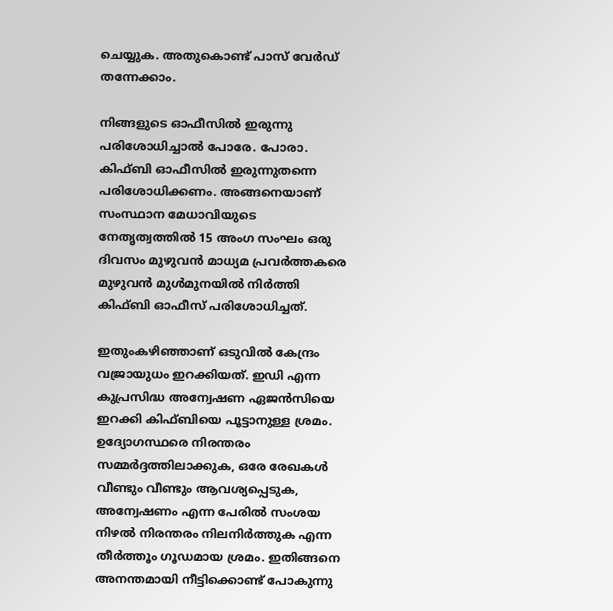ചെയ്യുക. അതുകൊണ്ട് പാസ് വേര്‍ഡ് തന്നേക്കാം.

നിങ്ങളുടെ ഓഫീസില്‍ ഇരുന്നു പരിശോധിച്ചാല്‍ പോരേ. പോരാ. കിഫ്ബി ഓഫീസില്‍ ഇരുന്നുതന്നെ പരിശോധിക്കണം. അങ്ങനെയാണ് സംസ്ഥാന മേധാവിയുടെ നേതൃത്വത്തില്‍ 15 അംഗ സംഘം ഒരു ദിവസം മുഴുവന്‍ മാധ്യമ പ്രവര്‍ത്തകരെ മുഴുവന്‍ മുള്‍മുനയില്‍ നിര്‍ത്തി കിഫ്ബി ഓഫീസ് പരിശോധിച്ചത്.

ഇതുംകഴിഞ്ഞാണ് ഒടുവില്‍ കേന്ദ്രം വജ്രായുധം ഇറക്കിയത്. ഇഡി എന്ന കുപ്രസിദ്ധ അന്വേഷണ ഏജന്‍സിയെ ഇറക്കി കിഫ്ബിയെ പൂട്ടാനുള്ള ശ്രമം. ഉദ്യോഗസ്ഥരെ നിരന്തരം സമ്മര്‍ദ്ദത്തിലാക്കുക, ഒരേ രേഖകള്‍ വീണ്ടും വീണ്ടും ആവശ്യപ്പെടുക, അന്വേഷണം എന്ന പേരില്‍ സംശയ നിഴല്‍ നിരന്തരം നിലനിര്‍ത്തുക എന്ന തീര്‍ത്തൂം ഗൂഡമായ ശ്രമം. ഇതിങ്ങനെ അനന്തമായി നീട്ടിക്കൊണ്ട് പോകുന്നു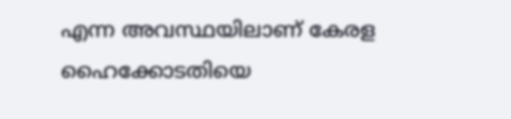എന്ന അവസ്ഥയിലാണ് കേരള ഹൈക്കോടതിയെ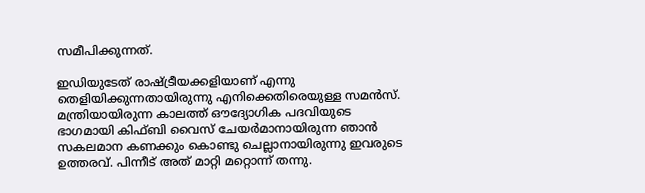സമീപിക്കുന്നത്.

ഇഡിയുടേത് രാഷ്ട്രീയക്കളിയാണ് എന്നു തെളിയിക്കുന്നതായിരുന്നു എനിക്കെതിരെയുള്ള സമന്‍സ്. മന്ത്രിയായിരുന്ന കാലത്ത് ഔദ്യോഗിക പദവിയുടെ ഭാഗമായി കിഫ്ബി വൈസ് ചേയര്‍മാനായിരുന്ന ഞാന്‍ സകലമാന കണക്കും കൊണ്ടു ചെല്ലാനായിരുന്നു ഇവരുടെ ഉത്തരവ്. പിന്നീട് അത് മാറ്റി മറ്റൊന്ന് തന്നു.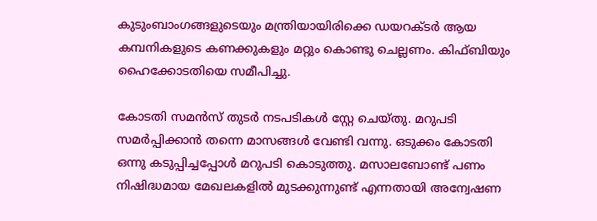കുടുംബാംഗങ്ങളുടെയും മന്ത്രിയായിരിക്കെ ഡയറക്ടര്‍ ആയ കമ്പനികളുടെ കണക്കുകളും മറ്റും കൊണ്ടു ചെല്ലണം. കിഫ്ബിയും ഹൈക്കോടതിയെ സമീപിച്ചു.

കോടതി സമന്‍സ് തുടര്‍ നടപടികള്‍ സ്റ്റേ ചെയ്തു. മറുപടി സമര്‍പ്പിക്കാന്‍ തന്നെ മാസങ്ങള്‍ വേണ്ടി വന്നു. ഒടുക്കം കോടതി ഒന്നു കടുപ്പിച്ചപ്പോള്‍ മറുപടി കൊടുത്തു. മസാലബോണ്ട് പണം നിഷിദ്ധമായ മേഖലകളില്‍ മുടക്കുന്നുണ്ട് എന്നതായി അന്വേഷണ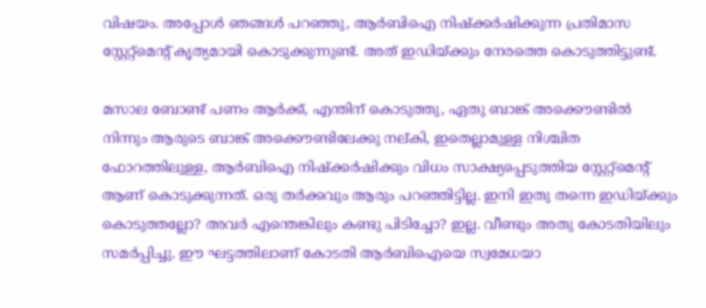വിഷയം. അപ്പോള്‍ ഞങ്ങള്‍ പറഞ്ഞു, ആര്‍ബിഐ നിഷ്‌ക്കര്‍ഷിക്കുന്ന പ്രതിമാസ സ്റ്റേറ്റ്‌മെന്റ് കൃത്യമായി കൊടുക്കുന്നുണ്ട്. അത് ഇഡിയ്ക്കും നേരത്തെ കൊടുത്തിട്ടുണ്ട്.

മസാല ബോണ്ട് പണം ആര്‍ക്ക്, എന്തിന് കൊടുത്തു, ഏതു ബാങ്ക് അക്കൌണ്ടില്‍ നിന്നും ആരുടെ ബാങ്ക് അക്കൌണ്ടിലേക്കു നല്കി, ഇതെല്ലാമുള്ള നിശ്ചിത ഫോറത്തിലുള്ള, ആര്‍ബിഐ നിഷ്‌ക്കര്‍ഷിക്കും വിധം സാക്ഷ്യപ്പെടുത്തിയ സ്റ്റേറ്റ്‌മെന്റ് ആണ് കൊടുക്കുന്നത്. ഒരു തര്‍ക്കവും ആരും പറഞ്ഞിട്ടില്ല. ഇനി ഇതു തന്നെ ഇഡിയ്ക്കും കൊടുത്തല്ലോ? അവര്‍ എന്തെങ്കിലും കണ്ടു പിടിച്ചോ? ഇല്ല. വീണ്ടും അതു കോടതിയിലും സമര്‍പ്പിച്ചു. ഈ ഘട്ടത്തിലാണ് കോടതി ആര്‍ബിഐയെ സ്വമേധയാ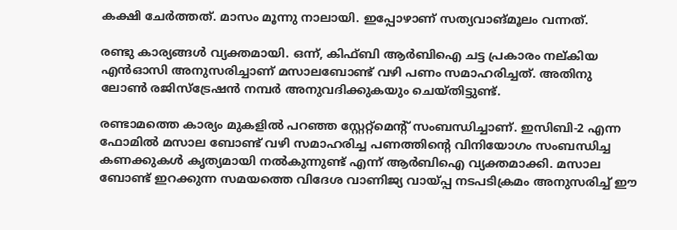കക്ഷി ചേര്‍ത്തത്. മാസം മൂന്നു നാലായി. ഇപ്പോഴാണ് സത്യവാങ്മൂലം വന്നത്.

രണ്ടു കാര്യങ്ങള്‍ വ്യക്തമായി. ഒന്ന്, കിഫ്ബി ആര്‍ബിഐ ചട്ട പ്രകാരം നല്കിയ എന്‍ഓസി അനുസരിച്ചാണ് മസാലബോണ്ട് വഴി പണം സമാഹരിച്ചത്. അതിനു ലോണ്‍ രജിസ്‌ട്രേഷന്‍ നമ്പര്‍ അനുവദിക്കുകയും ചെയ്തിട്ടുണ്ട്.

രണ്ടാമത്തെ കാര്യം മുകളില്‍ പറഞ്ഞ സ്റ്റേറ്റ്‌മെന്റ് സംബന്ധിച്ചാണ്. ഇസിബി-2 എന്ന ഫോമില്‍ മസാല ബോണ്ട് വഴി സമാഹരിച്ച പണത്തിന്റെ വിനിയോഗം സംബന്ധിച്ച കണക്കുകള്‍ കൃത്യമായി നല്‍കുന്നുണ്ട് എന്ന് ആര്‍ബിഐ വ്യക്തമാക്കി. മസാല ബോണ്ട് ഇറക്കുന്ന സമയത്തെ വിദേശ വാണിജ്യ വായ്പ്പ നടപടിക്രമം അനുസരിച്ച് ഈ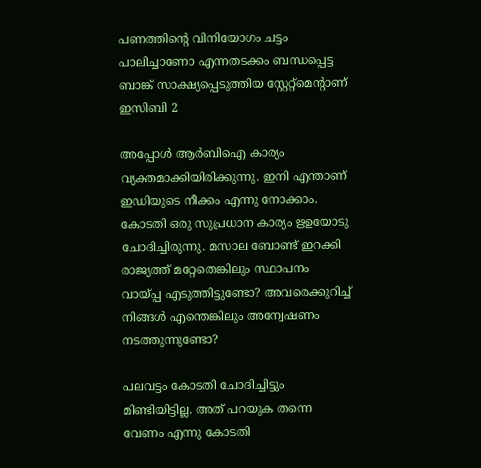പണത്തിന്റെ വിനിയോഗം ചട്ടം പാലിച്ചാണോ എന്നതടക്കം ബന്ധപ്പെട്ട ബാങ്ക് സാക്ഷ്യപ്പെടുത്തിയ സ്റ്റേറ്റ്‌മെന്റാണ് ഇസിബി 2

അപ്പോള്‍ ആര്‍ബിഐ കാര്യം വ്യക്തമാക്കിയിരിക്കുന്നു. ഇനി എന്താണ് ഇഡിയുടെ നീക്കം എന്നു നോക്കാം. കോടതി ഒരു സുപ്രധാന കാര്യം ഋഉയോടു ചോദിച്ചിരുന്നു. മസാല ബോണ്ട് ഇറക്കി രാജ്യത്ത് മറ്റേതെങ്കിലും സ്ഥാപനം വായ്പ്പ എടുത്തിട്ടുണ്ടോ? അവരെക്കുറിച്ച് നിങ്ങള്‍ എന്തെങ്കിലും അന്വേഷണം നടത്തുന്നുണ്ടോ?

പലവട്ടം കോടതി ചോദിച്ചിട്ടും മിണ്ടിയിട്ടില്ല. അത് പറയുക തന്നെ വേണം എന്നു കോടതി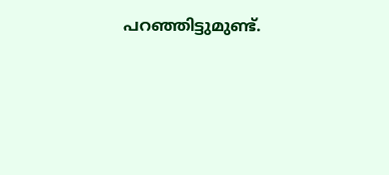പറഞ്ഞിട്ടുമുണ്ട്.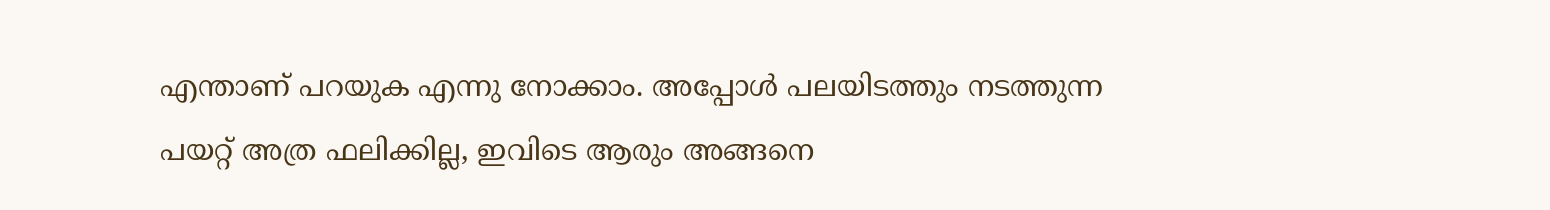എന്താണ് പറയുക എന്നു നോക്കാം. അപ്പോള്‍ പലയിടത്തും നടത്തുന്ന പയറ്റ് അത്ര ഫലിക്കില്ല, ഇവിടെ ആരും അങ്ങനെ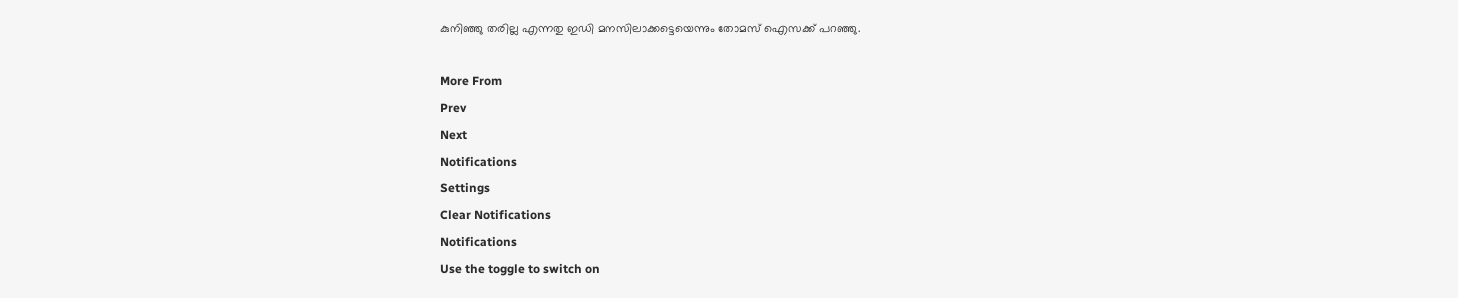കുനിഞ്ഞു തരില്ല എന്നതു ഇഡി മനസിലാക്കട്ടെയെന്നും തോമസ് ഐസക്ക് പറഞ്ഞു.

More From
Prev
Next
Notifications
Settings
Clear Notifications
Notifications
Use the toggle to switch on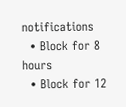notifications
  • Block for 8 hours
  • Block for 12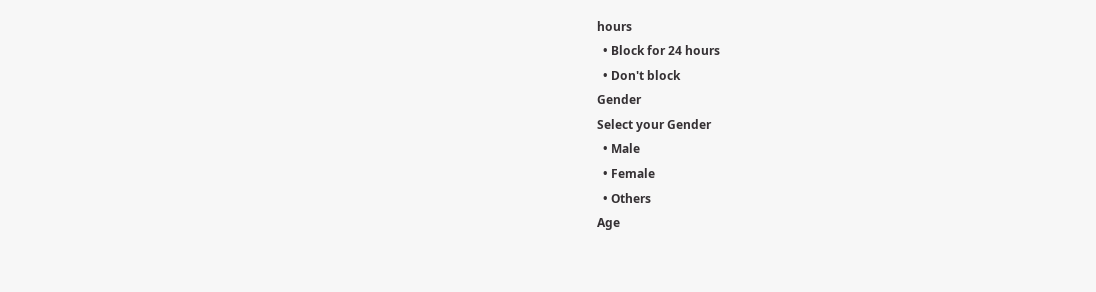hours
  • Block for 24 hours
  • Don't block
Gender
Select your Gender
  • Male
  • Female
  • Others
Age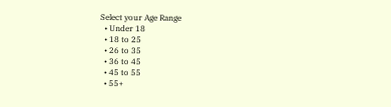Select your Age Range
  • Under 18
  • 18 to 25
  • 26 to 35
  • 36 to 45
  • 45 to 55
  • 55+